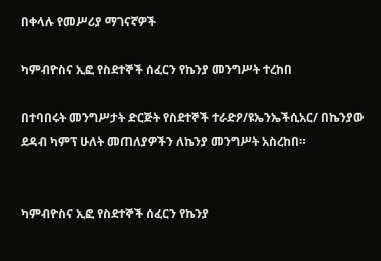በቀላሉ የመሥሪያ ማገናኛዎች

ካምብዮስና ኢፎ የስደተኞች ሰፈርን የኬንያ መንግሥት ተረከበ

በተባበሩት መንግሥታት ድርጅት የስደተኞች ተራድዖ/ዩኤንኤችሲአር/ በኬንያው ደዳብ ካምፕ ሁለት መጠለያዎችን ለኬንያ መንግሥት አስረከበ።


ካምብዮስና ኢፎ የስደተኞች ሰፈርን የኬንያ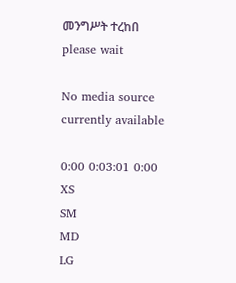መንግሥት ተረከበ
please wait

No media source currently available

0:00 0:03:01 0:00
XS
SM
MD
LG